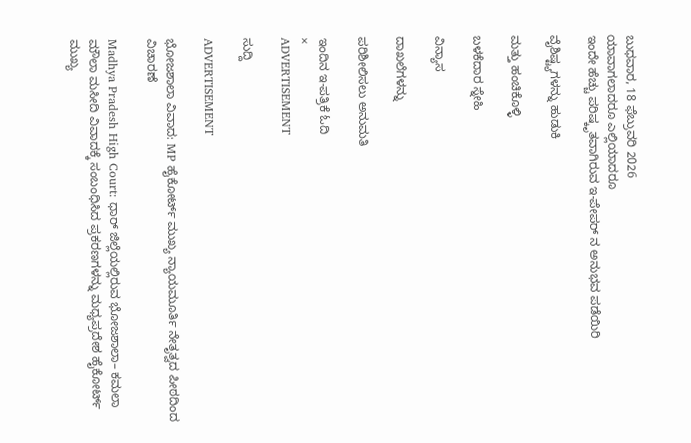ಬುಧವಾರ, 18 ಫೆಬ್ರುವರಿ 2026
ಯಾವಾಗಲಾದರೂ ಎಲ್ಲಿಯಾದರೂ
ಇಂದೇ ಹೆಚ್ಚು ಪರಿಷ್ಕೃತವಾಗಿರುವ ಇ-ಪೇಪರ್ ನ ಅನುಭವ ಪಡೆಯಿರಿ

ವೈಶಿಷ್ಟ್ಯಗಳನ್ನು ಹುಡುಕಿ

ಮತ್ತು ಹಂಚಿಕೊಳ್ಳಿ

ಬಳಕೆದಾರ ಸ್ನೇಹಿ

ವಿನ್ಯಾಸ

ದಾಖಲೆಗಳನ್ನು

ಪರಿಶೀಲಿಸಲು ಅನುಮತಿ

ಇಂದಿನ ಇ-ಪತ್ರಿಕೆ ಓದಿ
×
ADVERTISEMENT

ಸುದ್ದಿ

ADVERTISEMENT

ಭೋಜಶಾಲಾ ವಿವಾದ: MP ಹೈಕೋರ್ಟ್ ಮುಖ್ಯ ನ್ಯಾಯಮೂರ್ತಿ ನೇತೃತ್ವದ ಪೀಠದಿಂದ ವಿಚಾರಣೆ

Madhya Pradesh High Court: ಧಾರ್‌ ಜಿಲ್ಲೆಯಲ್ಲಿರುವ ಭೋಜಶಾಲಾ– ಕಮಲಾ ಮೌಲಾ ಮಸೀದಿ ವಿವಾದಕ್ಕೆ ಸಂಬಂಧಿಸಿದ ಪ್ರಕರಣಗಳನ್ನು ಮಧ್ಯಪ್ರದೇಶ ಹೈಕೋರ್ಟ್ ಮುಖ್ಯ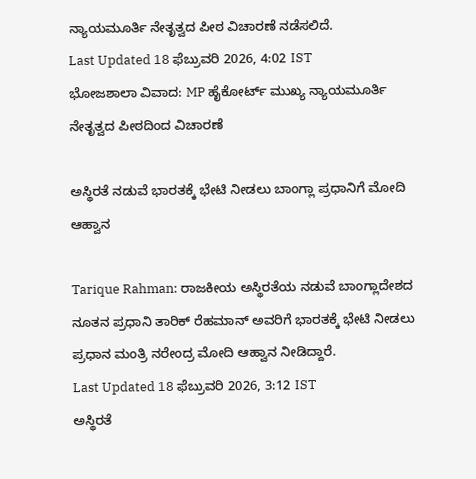ನ್ಯಾಯಮೂರ್ತಿ ನೇತೃತ್ವದ ಪೀಠ ವಿಚಾರಣೆ ನಡೆಸಲಿದೆ.
Last Updated 18 ಫೆಬ್ರುವರಿ 2026, 4:02 IST
ಭೋಜಶಾಲಾ ವಿವಾದ: MP ಹೈಕೋರ್ಟ್ ಮುಖ್ಯ ನ್ಯಾಯಮೂರ್ತಿ ನೇತೃತ್ವದ ಪೀಠದಿಂದ ವಿಚಾರಣೆ

ಅಸ್ಥಿರತೆ ನಡುವೆ ಭಾರತಕ್ಕೆ ಭೇಟಿ ನೀಡಲು ಬಾಂಗ್ಲಾ ಪ್ರಧಾನಿಗೆ ಮೋದಿ ಆಹ್ವಾನ

Tarique Rahman: ರಾಜಕೀಯ ಅಸ್ಥಿರತೆಯ ನಡುವೆ ಬಾಂಗ್ಲಾದೇಶದ ನೂತನ ಪ್ರಧಾನಿ ತಾರಿಕ್ ರೆಹಮಾನ್ ಅವರಿಗೆ ಭಾರತಕ್ಕೆ ಭೇಟಿ ನೀಡಲು ಪ್ರಧಾನ ಮಂತ್ರಿ ನರೇಂದ್ರ ಮೋದಿ ಆಹ್ವಾನ ನೀಡಿದ್ದಾರೆ.
Last Updated 18 ಫೆಬ್ರುವರಿ 2026, 3:12 IST
ಅಸ್ಥಿರತೆ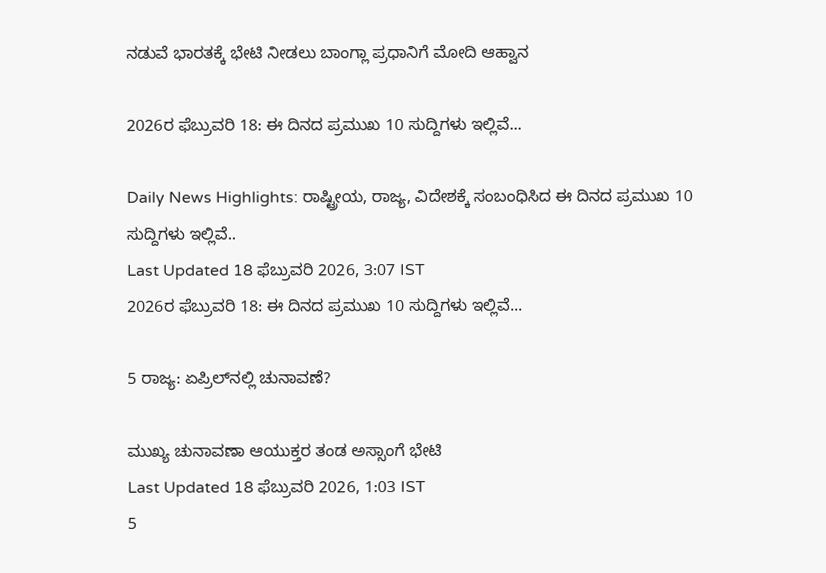ನಡುವೆ ಭಾರತಕ್ಕೆ ಭೇಟಿ ನೀಡಲು ಬಾಂಗ್ಲಾ ಪ್ರಧಾನಿಗೆ ಮೋದಿ ಆಹ್ವಾನ

2026ರ ಫೆಬ್ರುವರಿ 18: ಈ ದಿನದ ಪ್ರಮುಖ 10 ಸುದ್ದಿಗಳು ಇಲ್ಲಿವೆ...

Daily News Highlights: ರಾಷ್ಟ್ರೀಯ, ರಾಜ್ಯ, ವಿದೇಶಕ್ಕೆ ಸಂಬಂಧಿಸಿದ ಈ ದಿನದ ಪ್ರಮುಖ 10 ಸುದ್ದಿಗಳು ಇಲ್ಲಿವೆ..
Last Updated 18 ಫೆಬ್ರುವರಿ 2026, 3:07 IST
2026ರ ಫೆಬ್ರುವರಿ 18: ಈ ದಿನದ ಪ್ರಮುಖ 10 ಸುದ್ದಿಗಳು ಇಲ್ಲಿವೆ...

5 ರಾಜ್ಯ: ಏಪ್ರಿಲ್‌ನಲ್ಲಿ ಚುನಾವಣೆ?

ಮುಖ್ಯ ಚುನಾವಣಾ ಆಯುಕ್ತರ ತಂಡ ಅಸ್ಸಾಂಗೆ ಭೇಟಿ
Last Updated 18 ಫೆಬ್ರುವರಿ 2026, 1:03 IST
5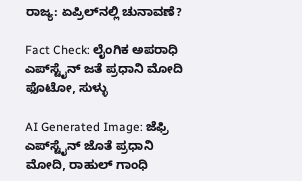ರಾಜ್ಯ: ಏಪ್ರಿಲ್‌ನಲ್ಲಿ ಚುನಾವಣೆ?

Fact Check: ಲೈಂಗಿಕ ಅಪರಾಧಿ ಎಪ್‌ಸ್ಟೈನ್‌ ಜತೆ ಪ್ರಧಾನಿ ಮೋದಿ ಫೊಟೋ, ಸುಳ್ಳು

AI Generated Image: ಜೆಫ್ರಿ ಎಪ್‌ಸ್ಟೈನ್ ಜೊತೆ ಪ್ರಧಾನಿ ಮೋದಿ, ರಾಹುಲ್ ಗಾಂಧಿ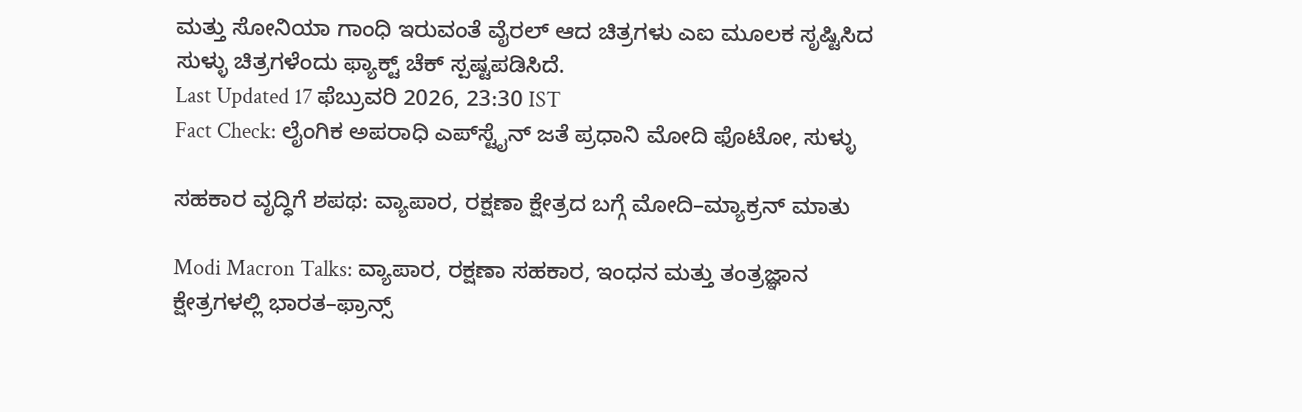ಮತ್ತು ಸೋನಿಯಾ ಗಾಂಧಿ ಇರುವಂತೆ ವೈರಲ್ ಆದ ಚಿತ್ರಗಳು ಎಐ ಮೂಲಕ ಸೃಷ್ಟಿಸಿದ ಸುಳ್ಳು ಚಿತ್ರಗಳೆಂದು ಫ್ಯಾಕ್ಟ್ ಚೆಕ್ ಸ್ಪಷ್ಟಪಡಿಸಿದೆ.
Last Updated 17 ಫೆಬ್ರುವರಿ 2026, 23:30 IST
Fact Check: ಲೈಂಗಿಕ ಅಪರಾಧಿ ಎಪ್‌ಸ್ಟೈನ್‌ ಜತೆ ಪ್ರಧಾನಿ ಮೋದಿ ಫೊಟೋ, ಸುಳ್ಳು

ಸಹಕಾರ ವೃದ್ಧಿಗೆ ಶಪಥ: ವ್ಯಾಪಾರ, ರಕ್ಷಣಾ ಕ್ಷೇತ್ರದ ಬಗ್ಗೆ ಮೋದಿ–ಮ್ಯಾಕ್ರನ್ ಮಾತು

Modi Macron Talks: ವ್ಯಾಪಾರ, ರಕ್ಷಣಾ ಸಹಕಾರ, ಇಂಧನ ಮತ್ತು ತಂತ್ರಜ್ಞಾನ ಕ್ಷೇತ್ರಗಳಲ್ಲಿ ಭಾರತ–ಫ್ರಾನ್ಸ್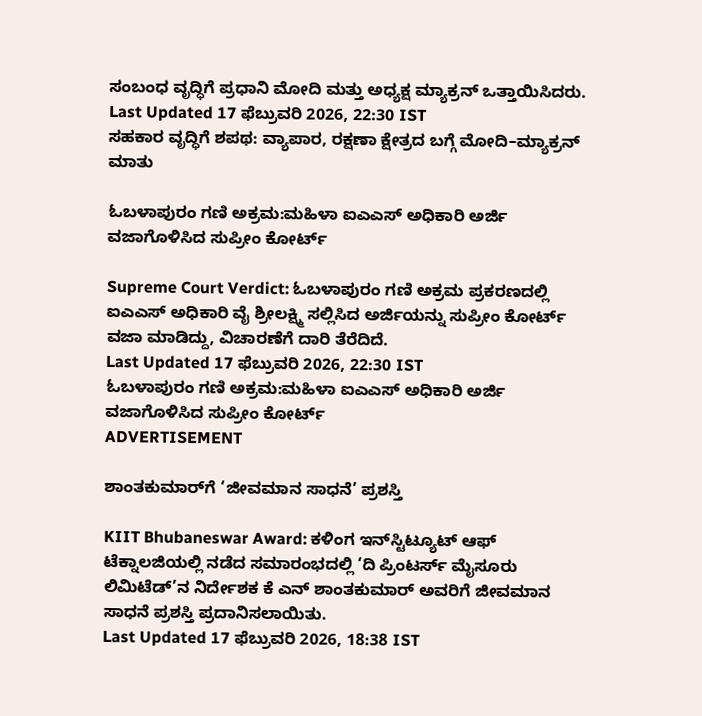ಸಂಬಂಧ ವೃದ್ಧಿಗೆ ಪ್ರಧಾನಿ ಮೋದಿ ಮತ್ತು ಅಧ್ಯಕ್ಷ ಮ್ಯಾಕ್ರನ್ ಒತ್ತಾಯಿಸಿದರು.
Last Updated 17 ಫೆಬ್ರುವರಿ 2026, 22:30 IST
ಸಹಕಾರ ವೃದ್ಧಿಗೆ ಶಪಥ: ವ್ಯಾಪಾರ, ರಕ್ಷಣಾ ಕ್ಷೇತ್ರದ ಬಗ್ಗೆ ಮೋದಿ–ಮ್ಯಾಕ್ರನ್ ಮಾತು

ಓಬಳಾಪುರಂ ಗಣಿ ಅಕ್ರಮ:ಮಹಿಳಾ ಐಎಎಸ್ ಅಧಿಕಾರಿ ಅರ್ಜಿ ವಜಾಗೊಳಿಸಿದ ಸುಪ್ರೀಂ ಕೋರ್ಟ್

Supreme Court Verdict: ಓಬಳಾಪುರಂ ಗಣಿ ಅಕ್ರಮ ಪ್ರಕರಣದಲ್ಲಿ ಐಎಎಸ್ ಅಧಿಕಾರಿ ವೈ ಶ್ರೀಲಕ್ಷ್ಮಿ ಸಲ್ಲಿಸಿದ ಅರ್ಜಿಯನ್ನು ಸುಪ್ರೀಂ ಕೋರ್ಟ್ ವಜಾ ಮಾಡಿದ್ದು, ವಿಚಾರಣೆಗೆ ದಾರಿ ತೆರೆದಿದೆ.
Last Updated 17 ಫೆಬ್ರುವರಿ 2026, 22:30 IST
ಓಬಳಾಪುರಂ ಗಣಿ ಅಕ್ರಮ:ಮಹಿಳಾ ಐಎಎಸ್ ಅಧಿಕಾರಿ ಅರ್ಜಿ ವಜಾಗೊಳಿಸಿದ ಸುಪ್ರೀಂ ಕೋರ್ಟ್
ADVERTISEMENT

ಶಾಂತಕುಮಾರ್‌ಗೆ ‘ಜೀವಮಾನ ಸಾಧನೆ’ ಪ್ರಶಸ್ತಿ

KIIT Bhubaneswar Award: ಕಳಿಂಗ ಇನ್‌ಸ್ಟಿಟ್ಯೂಟ್‌ ಆಫ್‌ ಟೆಕ್ನಾಲಜಿಯಲ್ಲಿ ನಡೆದ ಸಮಾರಂಭದಲ್ಲಿ ‘ದಿ ಪ್ರಿಂಟರ್ಸ್‌ ಮೈಸೂರು ಲಿಮಿಟೆಡ್‌’ನ ನಿರ್ದೇಶಕ ಕೆ ಎನ್ ಶಾಂತಕುಮಾರ್ ಅವರಿಗೆ ಜೀವಮಾನ ಸಾಧನೆ ಪ್ರಶಸ್ತಿ ಪ್ರದಾನಿಸಲಾಯಿತು.
Last Updated 17 ಫೆಬ್ರುವರಿ 2026, 18:38 IST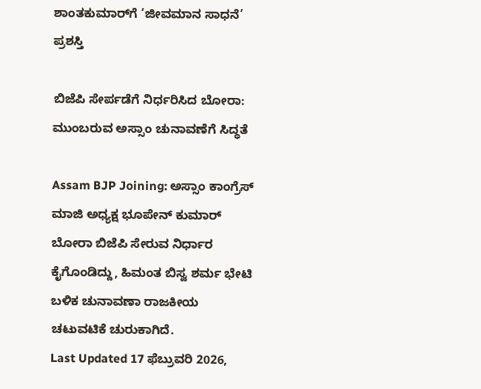ಶಾಂತಕುಮಾರ್‌ಗೆ ‘ಜೀವಮಾನ ಸಾಧನೆ’ ಪ್ರಶಸ್ತಿ

ಬಿಜೆಪಿ ಸೇರ್ಪಡೆಗೆ ನಿರ್ಧರಿಸಿದ ಬೋರಾ: ಮುಂಬರುವ ಅಸ್ಸಾಂ ಚುನಾವಣೆಗೆ ಸಿದ್ಧತೆ

Assam BJP Joining: ಅಸ್ಸಾಂ ಕಾಂಗ್ರೆಸ್ ಮಾಜಿ ಅಧ್ಯಕ್ಷ ಭೂಪೇನ್ ಕುಮಾರ್ ಬೋರಾ ಬಿಜೆಪಿ ಸೇರುವ ನಿರ್ಧಾರ ಕೈಗೊಂಡಿದ್ದು, ಹಿಮಂತ ಬಿಸ್ವ ಶರ್ಮ ಭೇಟಿ ಬಳಿಕ ಚುನಾವಣಾ ರಾಜಕೀಯ ಚಟುವಟಿಕೆ ಚುರುಕಾಗಿದೆ.
Last Updated 17 ಫೆಬ್ರುವರಿ 2026,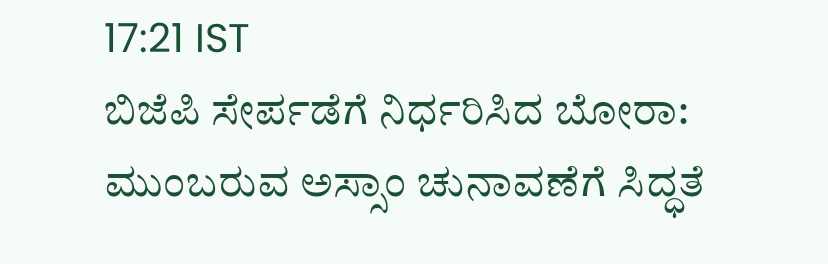17:21 IST
ಬಿಜೆಪಿ ಸೇರ್ಪಡೆಗೆ ನಿರ್ಧರಿಸಿದ ಬೋರಾ: ಮುಂಬರುವ ಅಸ್ಸಾಂ ಚುನಾವಣೆಗೆ ಸಿದ್ಧತೆ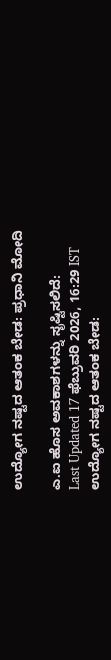ಉದ್ಯೋಗ ನಷ್ಟದ ಆತಂಕ ಬೇಡ: ಪ್ರಧಾನಿ ಮೋದಿ

ಎ.ಐ ಹೊಸ ಅವಕಾಶಗಳನ್ನು ಸೃಷ್ಟಿಸಲಿದೆ:
Last Updated 17 ಫೆಬ್ರುವರಿ 2026, 16:29 IST
ಉದ್ಯೋಗ ನಷ್ಟದ ಆತಂಕ ಬೇಡ: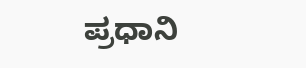ಪ್ರಧಾನಿ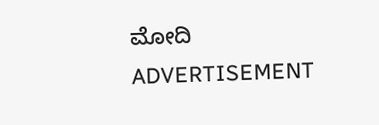ಮೋದಿ
ADVERTISEMENT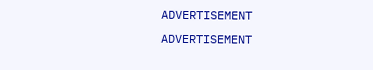ADVERTISEMENT
ADVERTISEMENT